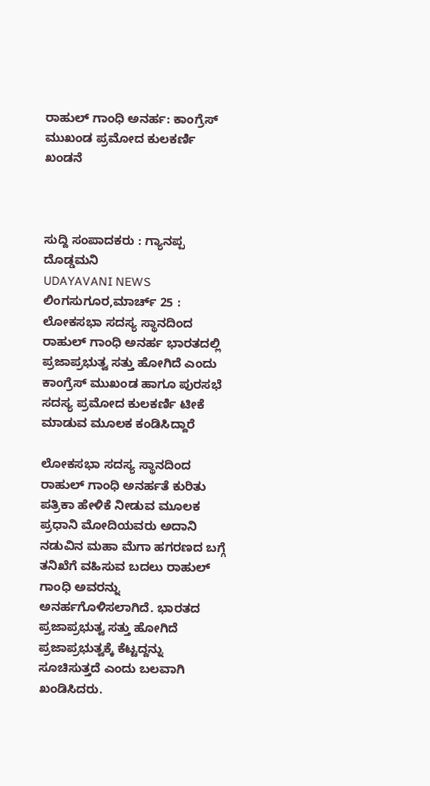ರಾಹುಲ್ ಗಾಂಧಿ ಅನರ್ಹ: ಕಾಂಗ್ರೆಸ್ ಮುಖಂಡ ಪ್ರಮೋದ ಕುಲಕರ್ಣಿ ಖಂಡನೆ



ಸುದ್ದಿ ಸಂಪಾದಕರು : ಗ್ಯಾನಪ್ಪ ದೊಡ್ಡಮನಿ
UDAYAVANI NEWS
ಲಿಂಗಸುಗೂರ,ಮಾರ್ಚ್ 25 : ಲೋಕಸಭಾ ಸದಸ್ಯ ಸ್ಥಾನದಿಂದ ರಾಹುಲ್ ಗಾಂಧಿ ಅನರ್ಹ ಭಾರತದಲ್ಲಿ ಪ್ರಜಾಪ್ರಭುತ್ವ ಸತ್ತು ಹೋಗಿದೆ ಎಂದು ಕಾಂಗ್ರೆಸ್ ಮುಖಂಡ ಹಾಗೂ ಪುರಸಭೆ ಸದಸ್ಯ ಪ್ರಮೋದ ಕುಲಕರ್ಣಿ ಟೀಕೆ ಮಾಡುವ ಮೂಲಕ ಕಂಡಿಸಿದ್ದಾರೆ

ಲೋಕಸಭಾ ಸದಸ್ಯ ಸ್ಥಾನದಿಂದ ರಾಹುಲ್ ಗಾಂಧಿ ಅನರ್ಹತೆ ಕುರಿತು ಪತ್ರಿಕಾ ಹೇಳಿಕೆ ನೀಡುವ ಮೂಲಕ
ಪ್ರಧಾನಿ ಮೋದಿಯವರು ಅದಾನಿ ನಡುವಿನ ಮಹಾ ಮೆಗಾ ಹಗರಣದ ಬಗ್ಗೆ ತನಿಖೆಗೆ ವಹಿಸುವ ಬದಲು ರಾಹುಲ್ ಗಾಂಧಿ ಅವರನ್ನು ಅನರ್ಹಗೊಳಿಸಲಾಗಿದೆ. ಭಾರತದ ಪ್ರಜಾಪ್ರಭುತ್ವ ಸತ್ತು ಹೋಗಿದೆ
ಪ್ರಜಾಪ್ರಭುತ್ವಕ್ಕೆ ಕೆಟ್ಟದ್ದನ್ನು ಸೂಚಿಸುತ್ತದೆ ಎಂದು ಬಲವಾಗಿ ಖಂಡಿಸಿದರು.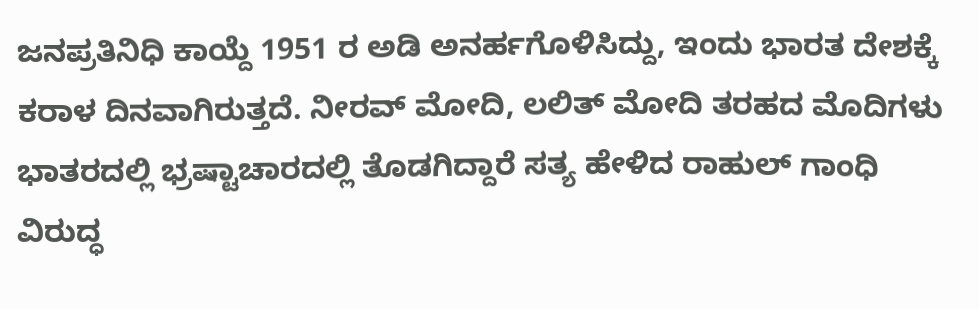ಜನಪ್ರತಿನಿಧಿ ಕಾಯ್ದೆ 1951 ರ ಅಡಿ ಅನರ್ಹಗೊಳಿಸಿದ್ದು, ಇಂದು ಭಾರತ ದೇಶಕ್ಕೆ ಕರಾಳ ದಿನವಾಗಿರುತ್ತದೆ. ನೀರವ್ ಮೋದಿ, ಲಲಿತ್ ಮೋದಿ ತರಹದ ಮೊದಿಗಳು ಭಾತರದಲ್ಲಿ ಭ್ರಷ್ಟಾಚಾರದಲ್ಲಿ ತೊಡಗಿದ್ದಾರೆ ಸತ್ಯ ಹೇಳಿದ ರಾಹುಲ್ ಗಾಂಧಿ ವಿರುದ್ಧ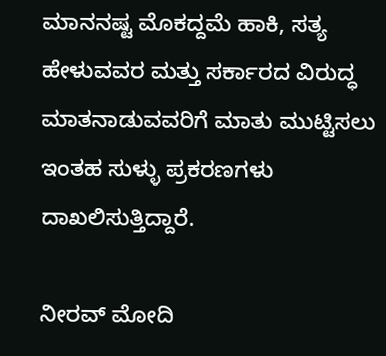ಮಾನನಷ್ಟ ಮೊಕದ್ದಮೆ ಹಾಕಿ, ಸತ್ಯ ಹೇಳುವವರ ಮತ್ತು ಸರ್ಕಾರದ ವಿರುದ್ಧ ಮಾತನಾಡುವವರಿಗೆ ಮಾತು ಮುಟ್ಟಿಸಲು ಇಂತಹ ಸುಳ್ಳು ಪ್ರಕರಣಗಳು ದಾಖಲಿಸುತ್ತಿದ್ದಾರೆ.

ನೀರವ್ ಮೋದಿ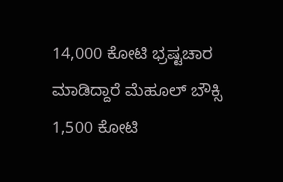14,000 ಕೋಟಿ ಭ್ರಷ್ಟಚಾರ ಮಾಡಿದ್ದಾರೆ ಮೆಹೂಲ್ ಬೌಕ್ಸಿ 1,500 ಕೋಟಿ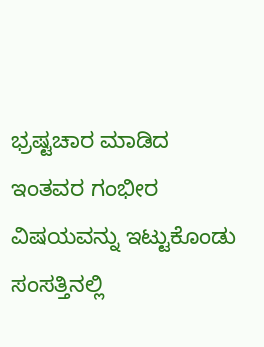ಭ್ರಷ್ಟಚಾರ ಮಾಡಿದ ಇಂತವರ ಗಂಭೀರ ವಿಷಯವನ್ನು ಇಟ್ಟುಕೊಂಡು ಸಂಸತ್ತಿನಲ್ಲಿ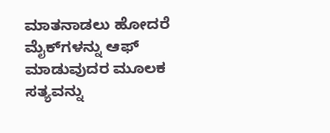ಮಾತನಾಡಲು ಹೋದರೆ ಮೈಕ್‌ಗಳನ್ನು ಆಫ್ ಮಾಡುವುದರ ಮೂಲಕ ಸತ್ಯವನ್ನು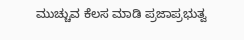ಮುಚ್ಚುವ ಕೆಲಸ ಮಾಡಿ ಪ್ರಜಾಪ್ರಭುತ್ವ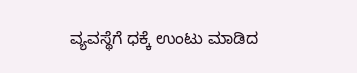ವ್ಯವಸ್ಥೆಗೆ ಧಕ್ಕೆ ಉಂಟು ಮಾಡಿದ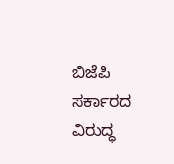ಬಿಜೆಪಿ ಸರ್ಕಾರದ ವಿರುದ್ಧ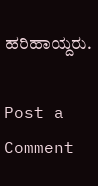ಹರಿಹಾಯ್ದರು.

Post a Comment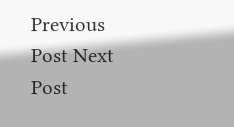Previous Post Next Post